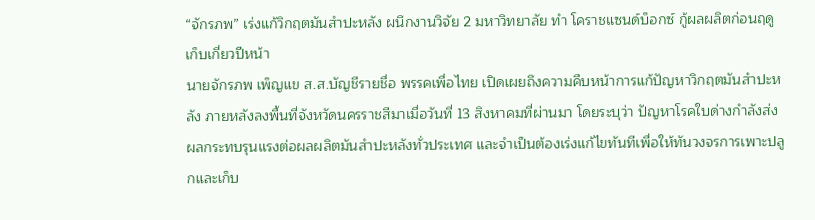“จักรภพ” เร่งแก้วิกฤตมันสำปะหลัง ผนึกงานวิจัย 2 มหาวิทยาลัย ทำ โคราชแซนด์บ็อกซ์ กู้ผลผลิตก่อนฤดูเก็บเกี่ยวปีหน้า
นายจักรภพ เพ็ญแข ส.ส.บัญชีรายชื่อ พรรคเพื่อไทย เปิดเผยถึงความคืบหน้าการแก้ปัญหาวิกฤตมันสำปะหลัง ภายหลังลงพื้นที่จังหวัดนครราชสีมาเมื่อวันที่ 13 สิงหาคมที่ผ่านมา โดยระบุว่า ปัญหาโรคใบด่างกำลังส่งผลกระทบรุนแรงต่อผลผลิตมันสำปะหลังทั่วประเทศ และจำเป็นต้องเร่งแก้ไขทันทีเพื่อให้ทันวงจรการเพาะปลูกและเก็บ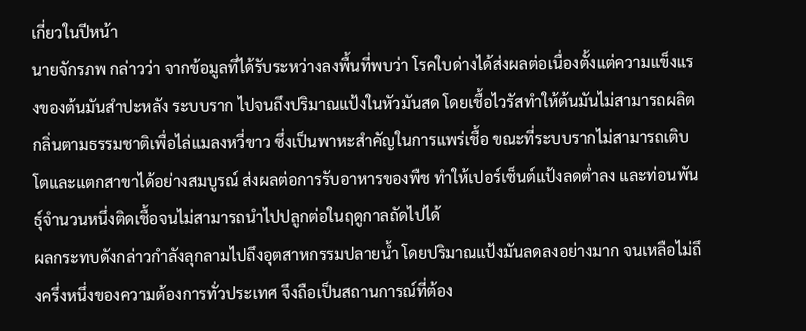เกี่ยวในปีหน้า
นายจักรภพ กล่าวว่า จากข้อมูลที่ได้รับระหว่างลงพื้นที่พบว่า โรคใบด่างได้ส่งผลต่อเนื่องตั้งแต่ความแข็งแรงของต้นมันสำปะหลัง ระบบราก ไปจนถึงปริมาณแป้งในหัวมันสด โดยเชื้อไวรัสทำให้ต้นมันไม่สามารถผลิตกลิ่นตามธรรมชาติเพื่อไล่แมลงหวี่ขาว ซึ่งเป็นพาหะสำคัญในการแพร่เชื้อ ขณะที่ระบบรากไม่สามารถเติบโตและแตกสาขาได้อย่างสมบูรณ์ ส่งผลต่อการรับอาหารของพืช ทำให้เปอร์เซ็นต์แป้งลดต่ำลง และท่อนพันธุ์จำนวนหนึ่งติดเชื้อจนไม่สามารถนำไปปลูกต่อในฤดูกาลถัดไปได้
ผลกระทบดังกล่าวกำลังลุกลามไปถึงอุตสาหกรรมปลายน้ำ โดยปริมาณแป้งมันลดลงอย่างมาก จนเหลือไม่ถึงครึ่งหนึ่งของความต้องการทั่วประเทศ จึงถือเป็นสถานการณ์ที่ต้อง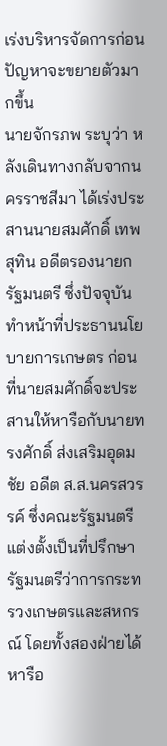เร่งบริหารจัดการก่อนปัญหาจะขยายตัวมากขึ้น
นายจักรภพ ระบุว่า หลังเดินทางกลับจากนครราชสีมา ได้เร่งประสานนายสมศักดิ์ เทพสุทิน อดีตรองนายกรัฐมนตรี ซึ่งปัจจุบันทำหน้าที่ประธานนโยบายการเกษตร ก่อนที่นายสมศักดิ์จะประสานให้หารือกับนายทรงศักดิ์ ส่งเสริมอุดมชัย อดีต ส.ส.นครสวรรค์ ซึ่งคณะรัฐมนตรีแต่งตั้งเป็นที่ปรึกษารัฐมนตรีว่าการกระทรวงเกษตรและสหกรณ์ โดยทั้งสองฝ่ายได้หารือ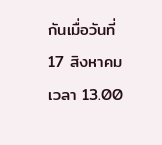กันเมื่อวันที่ 17 สิงหาคม เวลา 13.00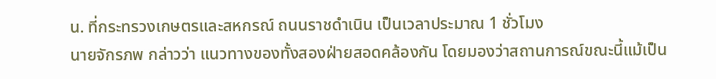น. ที่กระทรวงเกษตรและสหกรณ์ ถนนราชดำเนิน เป็นเวลาประมาณ 1 ชั่วโมง
นายจักรภพ กล่าวว่า แนวทางของทั้งสองฝ่ายสอดคล้องกัน โดยมองว่าสถานการณ์ขณะนี้แม้เป็น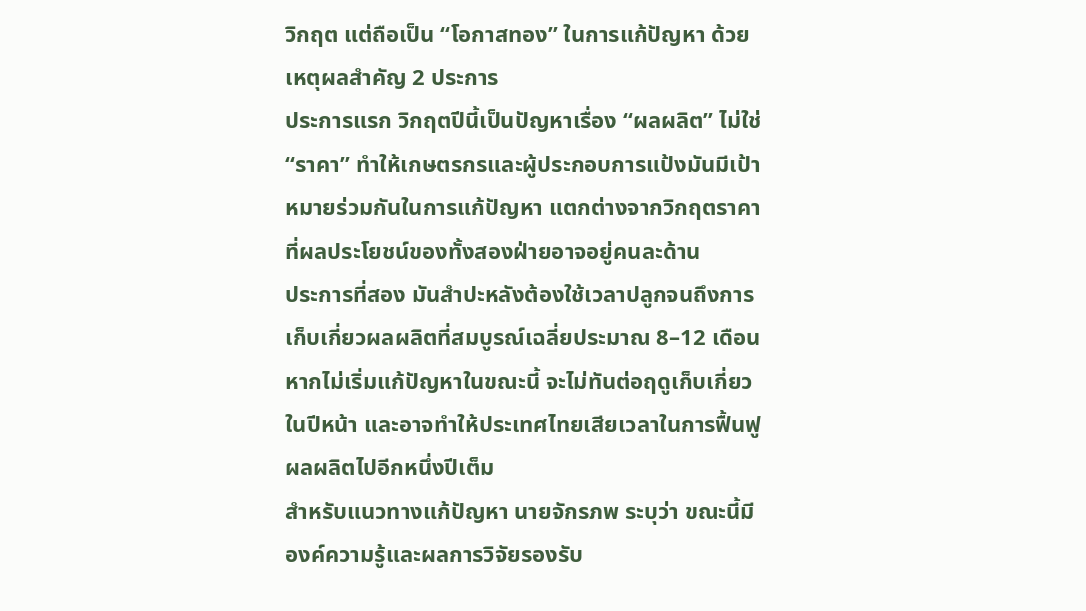วิกฤต แต่ถือเป็น “โอกาสทอง” ในการแก้ปัญหา ด้วยเหตุผลสำคัญ 2 ประการ
ประการแรก วิกฤตปีนี้เป็นปัญหาเรื่อง “ผลผลิต” ไม่ใช่ “ราคา” ทำให้เกษตรกรและผู้ประกอบการแป้งมันมีเป้าหมายร่วมกันในการแก้ปัญหา แตกต่างจากวิกฤตราคาที่ผลประโยชน์ของทั้งสองฝ่ายอาจอยู่คนละด้าน
ประการที่สอง มันสำปะหลังต้องใช้เวลาปลูกจนถึงการเก็บเกี่ยวผลผลิตที่สมบูรณ์เฉลี่ยประมาณ 8–12 เดือน หากไม่เริ่มแก้ปัญหาในขณะนี้ จะไม่ทันต่อฤดูเก็บเกี่ยวในปีหน้า และอาจทำให้ประเทศไทยเสียเวลาในการฟื้นฟูผลผลิตไปอีกหนึ่งปีเต็ม
สำหรับแนวทางแก้ปัญหา นายจักรภพ ระบุว่า ขณะนี้มีองค์ความรู้และผลการวิจัยรองรับ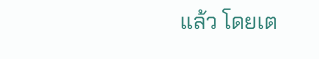แล้ว โดยเต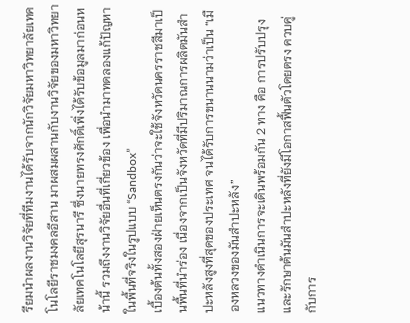รียมนำผลงานวิจัยที่ทีมงานได้รับจากนักวิจัยมหาวิทยาลัยเทคโนโลยีราชมงคลอีสาน มาผสมผสานกับงานวิจัยของมหาวิทยาลัยเทคโนโลยีสุรนารี ซึ่งนายทรงศักดิ์เพิ่งได้รับข้อมูลมาก่อนหน้านี้ รวมถึงงานวิจัยอื่นที่เกี่ยวข้อง เพื่อนำมาทดลองแก้ปัญหาในพื้นที่จริงในรูปแบบ “Sandbox”
เบื้องต้นทั้งสองฝ่ายเห็นตรงกันว่าจะใช้จังหวัดนครราชสีมาเป็นพื้นที่นำร่อง เนื่องจากเป็นจังหวัดที่มีปริมาณการผลิตมันสำปะหลังสูงที่สุดของประเทศ จนได้รับการขนานนามว่าเป็น “เมืองหลวงของมันสำปะหลัง”
แนวทางดำเนินการจะเดินพร้อมกัน 2 ทาง คือ การปรับปรุงและรักษาต้นมันสำปะหลังที่ยังมีโอกาสฟื้นตัวโดยตรง ควบคู่กับการ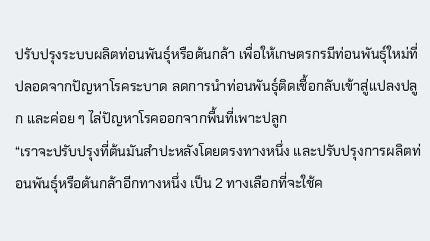ปรับปรุงระบบผลิตท่อนพันธุ์หรือต้นกล้า เพื่อให้เกษตรกรมีท่อนพันธุ์ใหม่ที่ปลอดจากปัญหาโรคระบาด ลดการนำท่อนพันธุ์ติดเชื้อกลับเข้าสู่แปลงปลูก และค่อย ๆ ไล่ปัญหาโรคออกจากพื้นที่เพาะปลูก
“เราจะปรับปรุงที่ต้นมันสำปะหลังโดยตรงทางหนึ่ง และปรับปรุงการผลิตท่อนพันธุ์หรือต้นกล้าอีกทางหนึ่ง เป็น 2 ทางเลือกที่จะใช้ค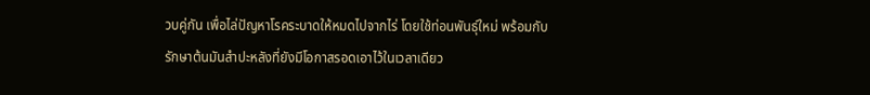วบคู่กัน เพื่อไล่ปัญหาโรคระบาดให้หมดไปจากไร่ โดยใช้ท่อนพันธุ์ใหม่ พร้อมกับรักษาต้นมันสำปะหลังที่ยังมีโอกาสรอดเอาไว้ในเวลาเดียว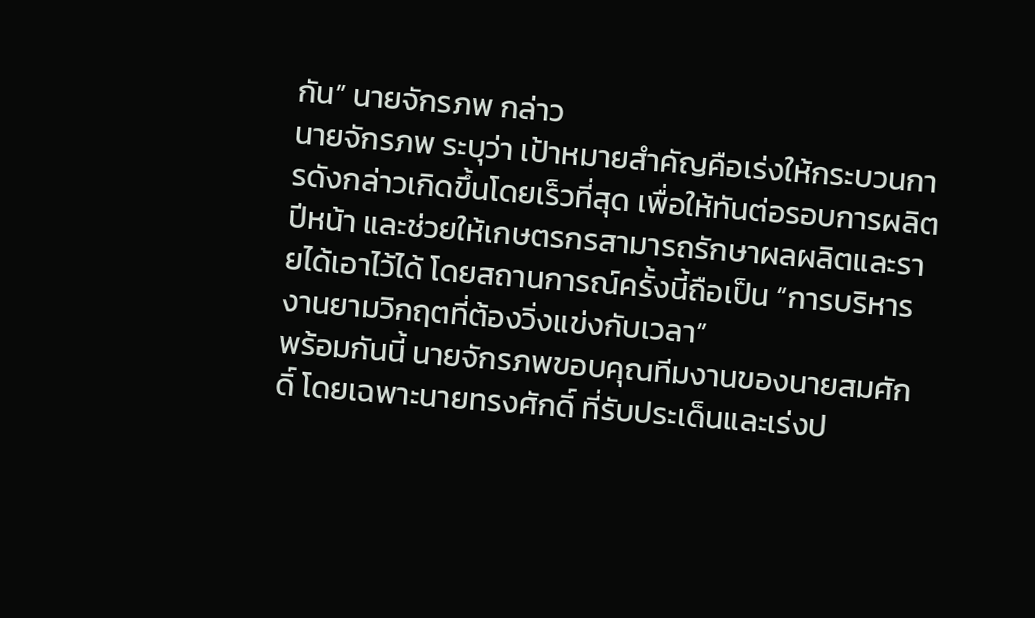กัน” นายจักรภพ กล่าว
นายจักรภพ ระบุว่า เป้าหมายสำคัญคือเร่งให้กระบวนการดังกล่าวเกิดขึ้นโดยเร็วที่สุด เพื่อให้ทันต่อรอบการผลิตปีหน้า และช่วยให้เกษตรกรสามารถรักษาผลผลิตและรายได้เอาไว้ได้ โดยสถานการณ์ครั้งนี้ถือเป็น “การบริหารงานยามวิกฤตที่ต้องวิ่งแข่งกับเวลา”
พร้อมกันนี้ นายจักรภพขอบคุณทีมงานของนายสมศักดิ์ โดยเฉพาะนายทรงศักดิ์ ที่รับประเด็นและเร่งป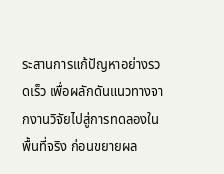ระสานการแก้ปัญหาอย่างรวดเร็ว เพื่อผลักดันแนวทางจากงานวิจัยไปสู่การทดลองในพื้นที่จริง ก่อนขยายผล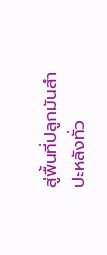สู่พื้นที่ปลูกมันสำปะหลังทั่ว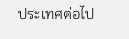ประเทศต่อไป